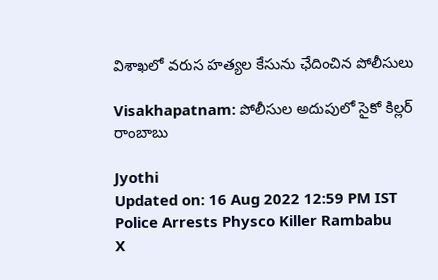విశాఖలో వరుస హత్యల కేసును ఛేదించిన పోలీసులు

Visakhapatnam: పోలీసుల అదుపులో సైకో కిల్లర్ రాంబాబు

Jyothi
Updated on: 16 Aug 2022 12:59 PM IST
Police Arrests Physco Killer Rambabu
X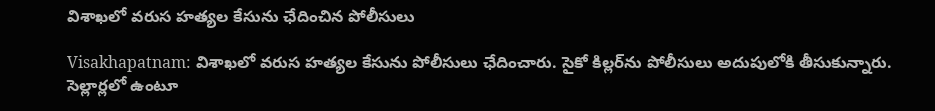విశాఖలో వరుస హత్యల కేసును ఛేదించిన పోలీసులు

Visakhapatnam: విశాఖలో వరుస హత్యల కేసును పోలీసులు ఛేదించారు. సైకో కిల్లర్‌ను పోలీసులు అదుపులోకి తీసుకున్నారు. సెల్లార్లలో ఉంటూ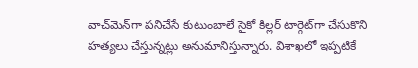వాచ్‌మెన్‌గా పనిచేసే కుటుంబాలే సైకో కిల్లర్ టార్గెట్‌గా చేసుకొని హత్యలు చేస్తున్నట్లు అనుమానిస్తున్నారు. విశాఖలో ఇప్పటికే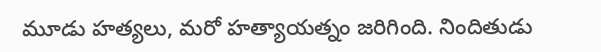మూడు హత్యలు, మరో హత్యాయత్నం జరిగింది. నిందితుడు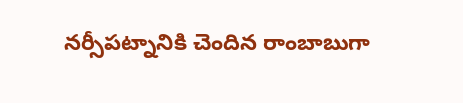నర్సీపట్నానికి చెందిన రాంబాబుగా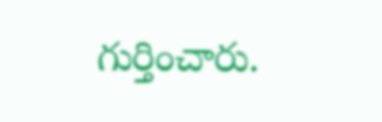గుర్తించారు.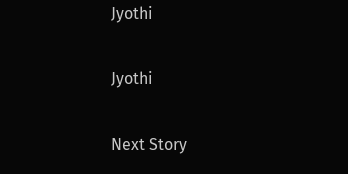Jyothi

Jyothi

Next Story